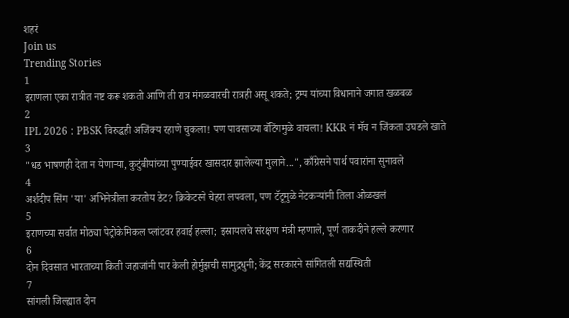शहरं
Join us
Trending Stories
1
इराणला एका रात्रीत नष्ट करू शकतो आणि ती रात्र मंगळवारची रात्रही असू शकते; ट्रम्प यांच्या विधानाने जगात खळबळ
2
IPL 2026 : PBSK विरुद्धही अजिंक्य रहाणे चुकला! पण पावसाच्या बॅटिंगमुळे वाचला! KKR नं मॅच न जिंकता उघडले खाते
3
"धड भाषणही देता न येणाऱ्या, कुटुंबीयांच्या पुण्याईवर खासदार झालेल्या मुलाने...", काँग्रेसने पार्थ पवारांना सुनावले
4
अर्शदीप सिंग 'या' अभिनेत्रीला करतोय डेट? क्रिकेटरने चेहरा लपवला, पण टॅटूमुळे नेटकऱ्यांनी तिला ओळखलं
5
इराणच्या सर्वात मोठ्या पेट्रोकेमिकल प्लांटवर हवाई हल्ला; इस्रायलचे संरक्षण मंत्री म्हणाले, पूर्ण ताकदीने हल्ले करणार
6
दोन दिवसात भारताच्या किती जहाजांनी पार केली होर्मुझची सामुद्रधुनी; केंद्र सरकारने सांगितली सद्यस्थिती
7
सांगली जिल्ह्यात दोन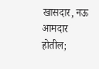खासदार, नऊ आमदार होतील;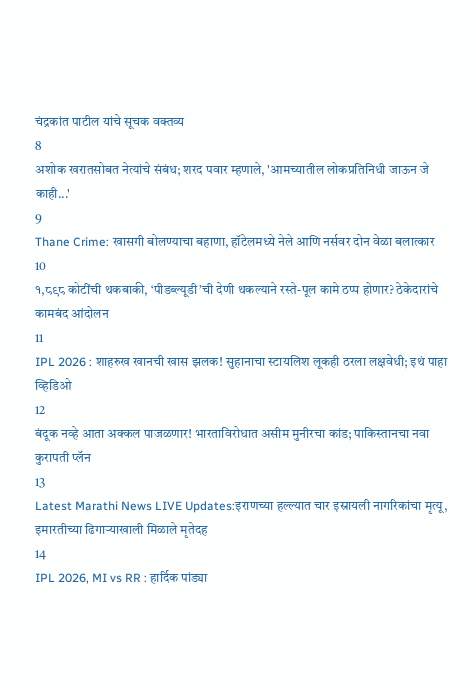चंद्रकांत पाटील यांचे सूचक वक्तव्य
8
अशोक खरातसोबत नेत्यांचे संबंध; शरद पवार म्हणाले, 'आमच्यातील लोकप्रतिनिधी जाऊन जे काही...'
9
Thane Crime: खासगी बोलण्याचा बहाणा, हॉटेलमध्ये नेले आणि नर्सवर दोन वेळा बलात्कार
10
१,८९८ कोटींची थकबाकी, ‘पीडब्ल्यूडी’ची देणी थकल्याने रस्ते-पूल कामे ठप्प होणार? ठेकेदारांचे कामबंद आंदोलन
11
IPL 2026 : शाहरुख खानची खास झलक! सुहानाचा स्टायलिश लूकही ठरला लक्षवेधी; इथं पाहा व्हिडिओ
12
बंदूक नव्हे आता अक्कल पाजळणार! भारताविरोधात असीम मुनीरचा कांड; पाकिस्तानचा नवा कुरापती प्लॅन
13
Latest Marathi News LIVE Updates:इराणच्या हल्ल्यात चार इस्रायली नागरिकांचा मृत्यू, इमारतीच्या ढिगाऱ्याखाली मिळाले मृतेदह
14
IPL 2026, MI vs RR : हार्दिक पांड्या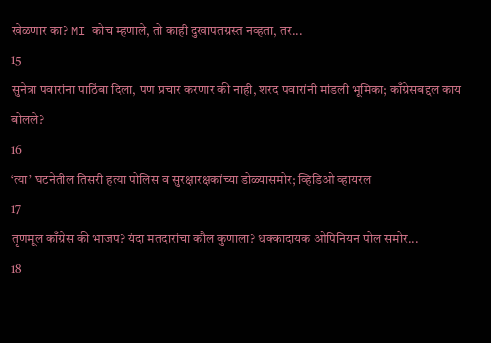खेळणार का? MI कोच म्हणाले, तो काही दुखापतग्रस्त नव्हता, तर...
15
सुनेत्रा पवारांना पाठिंबा दिला, पण प्रचार करणार की नाही, शरद पवारांनी मांडली भूमिका; काँग्रेसबद्दल काय बोलले?
16
‘त्या’ घटनेतील तिसरी हत्या पोलिस व सुरक्षारक्षकांच्या डोळ्यासमोर; व्हिडिओ व्हायरल
17
तृणमूल काँग्रेस की भाजप? यंदा मतदारांचा कौल कुणाला? धक्कादायक ओपिनियन पोल समोर...
18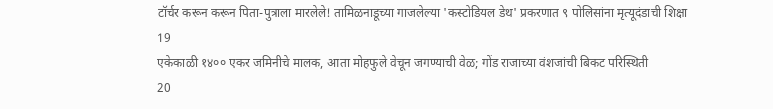टॉर्चर करून करून पिता-पुत्राला मारलेले! तामिळनाडूच्या गाजलेल्या 'कस्टोडियल डेथ' प्रकरणात ९ पोलिसांना मृत्यूदंडाची शिक्षा
19
एकेकाळी १४०० एकर जमिनीचे मालक, आता मोहफुले वेचून जगण्याची वेळ; गोंड राजाच्या वंशजांची बिकट परिस्थिती
20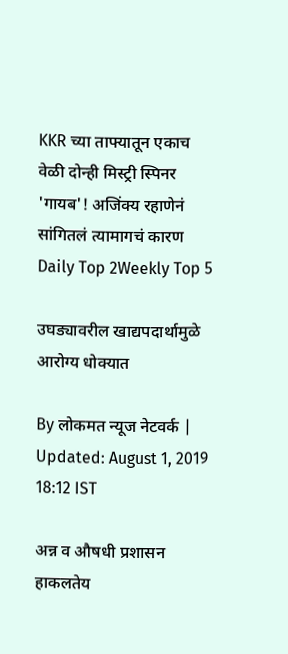KKR च्या ताफ्यातून एकाच वेळी दोन्ही मिस्ट्री स्पिनर 'गायब'! अजिंक्य रहाणेनं सांगितलं त्यामागचं कारण
Daily Top 2Weekly Top 5

उघड्यावरील खाद्यपदार्थामुळे आरोग्य धोक्यात

By लोकमत न्यूज नेटवर्क | Updated: August 1, 2019 18:12 IST

अन्न व औषधी प्रशासन हाकलतेय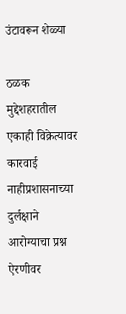उंटावरून शेळ्या

ठळक मुद्देशहरातील एकाही विक्रेत्यावर कारवाई नाहीप्रशासनाच्या दुर्लक्षाने आरोग्याचा प्रश्न ऐरणीवर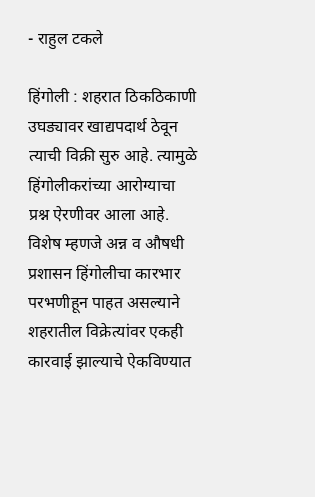- राहुल टकले

हिंगोली : शहरात ठिकठिकाणी उघड्यावर खाद्यपदार्थ ठेवून त्याची विक्री सुरु आहे. त्यामुळे हिंगोलीकरांच्या आरोग्याचा प्रश्न ऐरणीवर आला आहे. विशेष म्हणजे अन्न व औषधी प्रशासन हिंगोलीचा कारभार परभणीहून पाहत असल्याने शहरातील विक्रेत्यांवर एकही कारवाई झाल्याचे ऐकविण्यात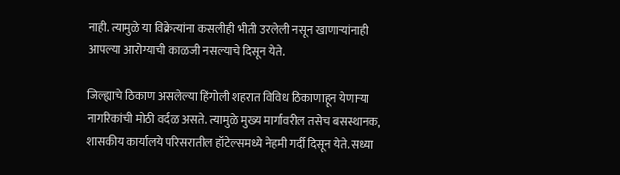नाही. त्यामुळे या विक्रेत्यांना कसलीही भीती उरलेली नसून खाणाऱ्यांनाही आपल्या आरोग्याची काळजी नसल्याचे दिसून येते.

जिल्ह्याचे ठिकाण असलेल्या हिंगोली शहरात विविध ठिकाणाहून येणाऱ्या नागरिकांची मोठी वर्दळ असते. त्यामुळे मुख्य मार्गावरील तसेच बसस्थानक, शासकीय कार्यालये परिसरातील हॉटेल्समध्ये नेहमी गर्दी दिसून येते. सध्या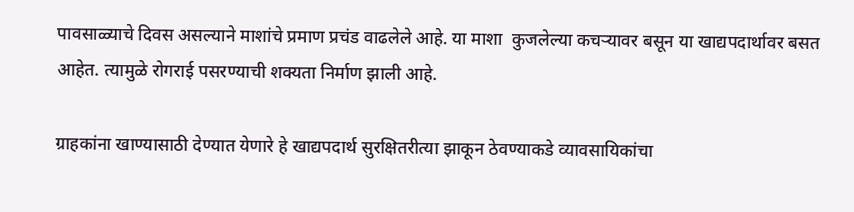पावसाळ्याचे दिवस असल्याने माशांचे प्रमाण प्रचंड वाढलेले आहे. या माशा  कुजलेल्या कचऱ्यावर बसून या खाद्यपदार्थावर बसत आहेत. त्यामुळे रोगराई पसरण्याची शक्यता निर्माण झाली आहे.

ग्राहकांना खाण्यासाठी देण्यात येणारे हे खाद्यपदार्थ सुरक्षितरीत्या झाकून ठेवण्याकडे व्यावसायिकांचा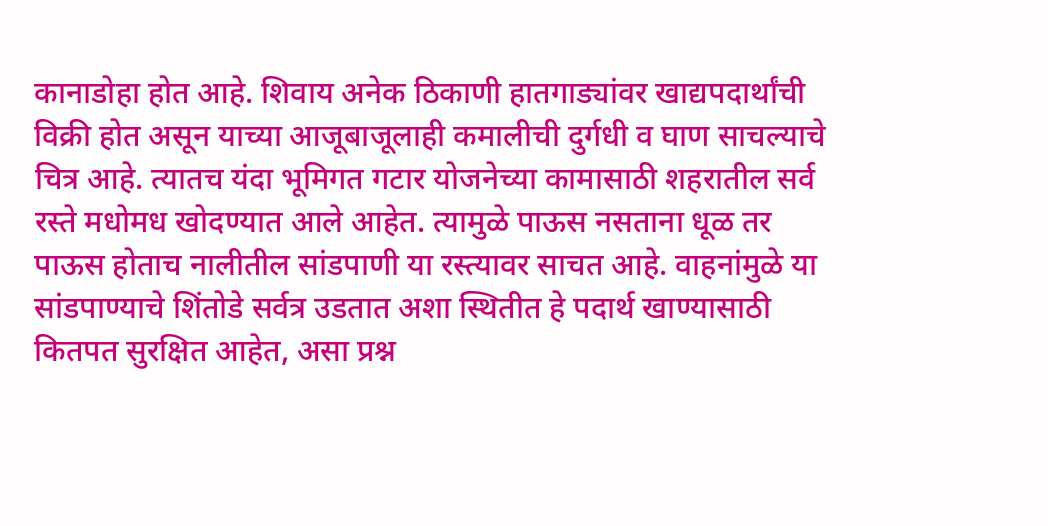कानाडोहा होत आहे. शिवाय अनेक ठिकाणी हातगाड्यांवर खाद्यपदार्थांची विक्री होत असून याच्या आजूबाजूलाही कमालीची दुर्गधी व घाण साचल्याचे चित्र आहे. त्यातच यंदा भूमिगत गटार योजनेच्या कामासाठी शहरातील सर्व रस्ते मधोमध खोदण्यात आले आहेत. त्यामुळे पाऊस नसताना धूळ तर पाऊस होताच नालीतील सांडपाणी या रस्त्यावर साचत आहे. वाहनांमुळे या सांडपाण्याचे शिंतोडे सर्वत्र उडतात अशा स्थितीत हे पदार्थ खाण्यासाठी कितपत सुरक्षित आहेत, असा प्रश्न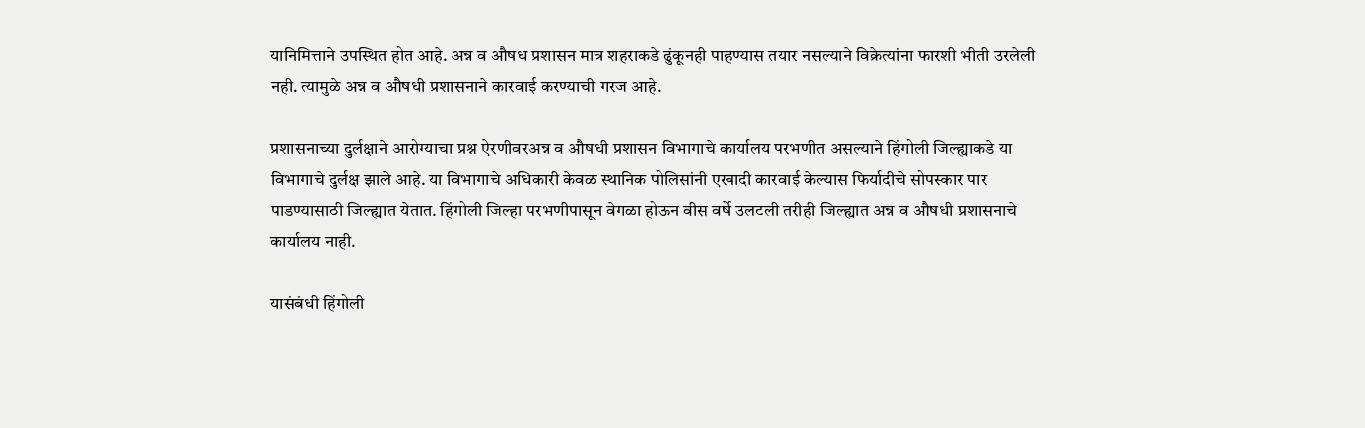यानिमित्ताने उपस्थित होत आहे. अन्न व औषध प्रशासन मात्र शहराकडे ढुंकूनही पाहण्यास तयार नसल्याने विक्रेत्यांना फारशी भीती उरलेली नही. त्यामुळे अन्न व औषधी प्रशासनाने कारवाई करण्याची गरज आहे.

प्रशासनाच्या दुर्लक्षाने आरोग्याचा प्रश्न ऐरणीवरअन्न व औषधी प्रशासन विभागाचे कार्यालय परभणीत असल्याने हिंगोली जिल्ह्याकडे या विभागाचे दुर्लक्ष झाले आहे. या विभागाचे अधिकारी केवळ स्थानिक पोलिसांनी एखादी कारवाई केल्यास फिर्यादीचे सोपस्कार पार पाडण्यासाठी जिल्ह्यात येतात. हिंगोली जिल्हा परभणीपासून वेगळा होऊन वीस वर्षे उलटली तरीही जिल्ह्यात अन्न व औषधी प्रशासनाचे कार्यालय नाही.

यासंबंधी हिंगोली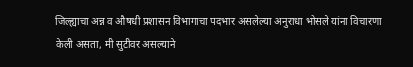जिल्ह्याचा अन्न व औषधी प्रशासन विभागाचा पदभार असलेल्या अनुराधा भोसले यांना विचारणा केली असता, मी सुटीवर असल्याने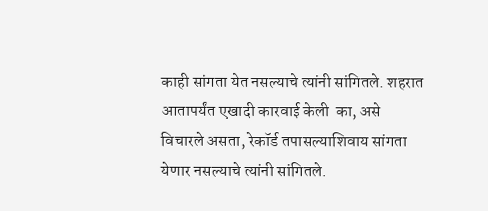काही सांगता येत नसल्याचे त्यांनी सांगितले. शहरात आतापर्यंत एखादी कारवाई केली  का, असे विचारले असता, रेकॉर्ड तपासल्याशिवाय सांगता येणार नसल्याचे त्यांनी सांगितले.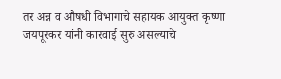तर अन्न व औषधी विभागाचे सहायक आयुक्त कृष्णा जयपूरकर यांनी कारवाई सुरु असल्याचे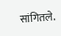सांगितले.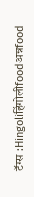टॅग्स :Hingoliहिंगोलीfoodअन्नfood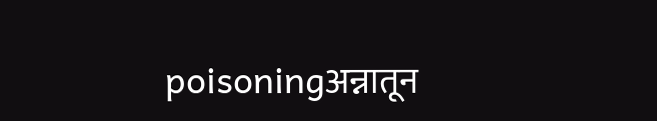poisoningअन्नातून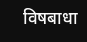विषबाधा